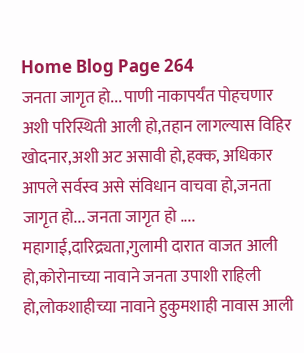Home Blog Page 264
जनता जागृत हो... पाणी नाकापर्यंत पोहचणार अशी परिस्थिती आली हो,तहान लागल्यास विहिर खोदनार,अशी अट असावी हो,हक्क, अधिकार आपले सर्वस्व असे संविधान वाचवा हो,जनता जागृत हो... जनता जागृत हो .... महागाई,दारिद्र्यता,गुलामी दारात वाजत आली हो,कोरोनाच्या नावाने जनता उपाशी राहिली हो,लोकशाहीच्या नावाने हुकुमशाही नावास आली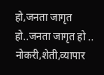हो,जनता जागृत हो..जनता जागृत हो .. नोकरी,शेती,व्यापार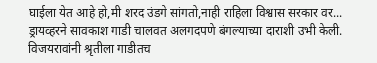घाईला येत आहे हो,मी शरद उंडगे सांगतो,नाही राहिला विश्वास सरकार वर...
ड्रायव्हरने सावकाश गाडी चालवत अलगदपणे बंगल्याच्या दाराशी उभी केली. विजयरावांनी श्रृतीला गाडीतच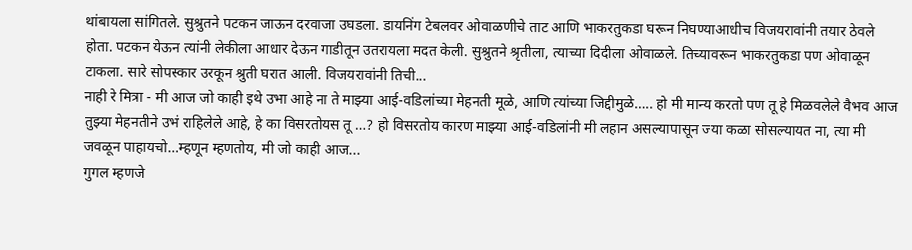थांबायला सांगितले. सुश्रुतने पटकन जाऊन दरवाजा उघडला. डायनिंग टेबलवर ओवाळणीचे ताट आणि भाकरतुकडा घरून निघण्याआधीच विजयरावांनी तयार ठेवले होता. पटकन येऊन त्यांनी लेकीला आधार देऊन गाडीतून उतरायला मदत केली. सुश्रुतने श्रृतीला, त्याच्या दिदीला ओवाळले. तिच्यावरून भाकरतुकडा पण ओवाळून टाकला. सारे सोपस्कार उरकून श्रुती घरात आली. विजयरावांनी तिची...
नाही रे मित्रा - मी आज जो काही इथे उभा आहे ना ते माझ्या आई-वडिलांच्या मेहनती मूळे, आणि त्यांच्या जिद्दीमुळे….. हो मी मान्य करतो पण तू हे मिळवलेले वैभव आज तुझ्या मेहनतीने उभं राहिलेले आहे, हे का विसरतोयस तू …? हो विसरतोय कारण माझ्या आई-वडिलांनी मी लहान असल्यापासून ज्या कळा सोसल्यायत ना, त्या मी जवळून पाहायचो…म्हणून म्हणतोय, मी जो काही आज...
गुगल म्हणजे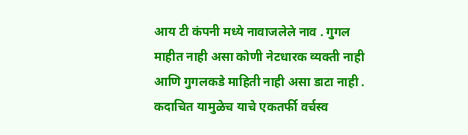आय टी कंपनी मध्ये नावाजलेले नाव . गुगल माहीत नाही असा कोणी नेटधारक व्यक्ती नाही आणि गुगलकडे माहिती नाही असा डाटा नाही . कदाचित यामुळेच याचे एकतर्फी वर्चस्व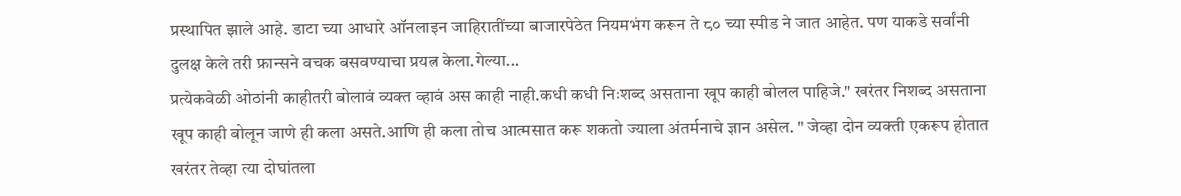प्रस्थापित झाले आहे. डाटा च्या आधारे ऑनलाइन जाहिरातींच्या बाजारपेठेत नियमभंग करून ते ८० च्या स्पीड ने जात आहेत. पण याकडे सर्वांनी दुलक्ष केले तरी फ्रान्सने वचक बसवण्याचा प्रयत्न केला.गेल्या...
प्रत्येकवेळी ओठांनी काहीतरी बोलावं व्यक्त व्हावं अस काही नाही.कधी कधी निःशब्द असताना खूप काही बोलल पाहिजे." खरंतर निशब्द असताना खूप काही बोलून जाणे ही कला असते.आणि ही कला तोच आत्मसात करू शकतो ज्याला अंतर्मनाचे ज्ञान असेल. " जेव्हा दोन व्यक्ती एकरूप होतात खरंतर तेव्हा त्या दोघांतला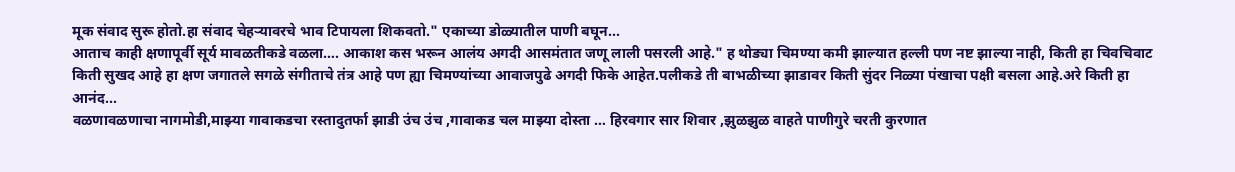मूक संवाद सुरू होतो.हा संवाद चेहऱ्यावरचे भाव टिपायला शिकवतो." एकाच्या डोळ्यातील पाणी बघून...
आताच काही क्षणापूर्वी सूर्य मावळतीकडे वळला…. आकाश कस भरून आलंय अगदी आसमंतात जणू लाली पसरली आहे." ह थोड्या चिमण्या कमी झाल्यात हल्ली पण नष्ट झाल्या नाही, किती हा चिवचिवाट किती सुखद आहे हा क्षण जगातले सगळे संगीताचे तंत्र आहे पण ह्या चिमण्यांच्या आवाजपुढे अगदी फिके आहेत.पलीकडे ती बाभळीच्या झाडावर किती सुंदर निळ्या पंखाचा पक्षी बसला आहे.अरे किती हा आनंद...
वळणावळणाचा नागमोडी,माझ्या गावाकडचा रस्तादुतर्फा झाडी उंच उंच ,गावाकड चल माझ्या दोस्ता … हिरवगार सार शिवार ,झुळझुळ वाहते पाणीगुरे चरती कुरणात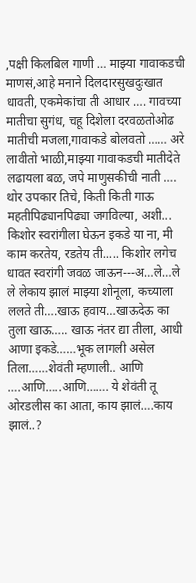,पक्षी किलबिल गाणी … माझ्या गावाकडची माणसं,आहे मनाने दिलदारसुखदुःखात धावती, एकमेकांचा ती आधार …. गावच्या मातीचा सुगंध, चहू दिशेला दरवळतोओढ मातीची मजला,गावाकडे बोलवतो …… अरे लावीतो भाळी,माझ्या गावाकडची मातीदेते लढायला बळ, जपे माणुसकीची नाती …. थोर उपकार तिचे, किती किती गाऊ महतीपिढ्यानपिढ्या जगविल्या, अशी...
किशोर स्वरांगीला घेऊन इकडे या ना, मी काम करतेय, रडतेय ती..... किशोर लगेच धावत स्वरांगी जवळ जाऊन---अ…ले…ले ले लेकाय झालं माझ्या शोनूला, कच्याला ललते ती….खाऊ हवाय…खाऊदेऊ का तुला खाऊ….. खाऊ नंतर द्या तीला, आधी आणा इकडे……भूक लागली असेल तिला……शेवंती म्हणाली.. आणि ….आणि…..आणि……. ये शेवंती तू ओरडलीस का आता, काय झालं….काय झालं..?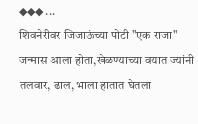◆◆◆ ...
शिवनेरीवर जिजाऊंच्या पोटी "एक राजा" जन्मास आला होता,खेळण्याच्या वयात ज्यांनी तलवार, ढाल, भाला हातात घेतला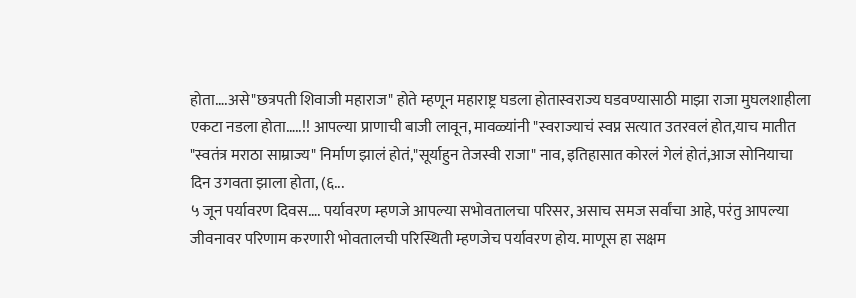होता….असे"छत्रपती शिवाजी महाराज" होते म्हणून महाराष्ट्र घडला होतास्वराज्य घडवण्यासाठी माझा राजा मुघलशाहीला एकटा नडला होता…..!! आपल्या प्राणाची बाजी लावून, मावळ्यांनी "स्वराज्याचं स्वप्न सत्यात उतरवलं होत,याच मातीत "स्वतंत्र मराठा साम्राज्य" निर्माण झालं होतं,"सूर्याहुन तेजस्वी राजा" नाव, इतिहासात कोरलं गेलं होतं,आज सोनियाचा दिन उगवता झाला होता, (६...
५ जून पर्यावरण दिवस…. पर्यावरण म्हणजे आपल्या सभोवतालचा परिसर, असाच समज सर्वांचा आहे, परंतु आपल्या जीवनावर परिणाम करणारी भोवतालची परिस्थिती म्हणजेच पर्यावरण होय. माणूस हा सक्षम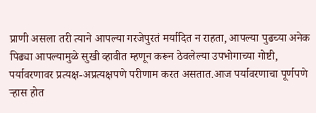प्राणी असला तरी त्याने आपल्या गरजेपुरतं मर्यादित न राहता, आपल्या पुढच्या अनेक पिढ्या आपल्यामुळे सुखी व्हावीत म्हणून करून ठेवलेल्या उपभोगाच्या गोष्टी, पर्यावरणावर प्रत्यक्ष-अप्रत्यक्षपणे परीणाम करत असतात.आज पर्यावरणाचा पूर्णपणे ऱ्हास होत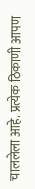चाललेला आहे. प्रत्येक ठिकाणी आपण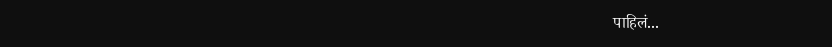पाहिलं...